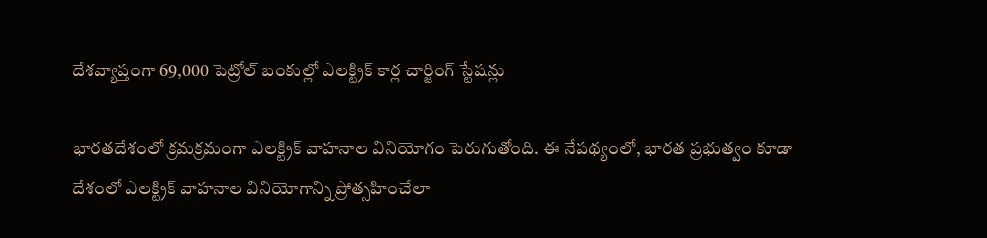దేశవ్యాప్తంగా 69,000 పెట్రోల్ బంకుల్లో ఎలక్ట్రిక్ కార్ల చార్జింగ్ స్టేషన్లు

భారతదేశంలో క్రమక్రమంగా ఎలక్ట్రిక్ వాహనాల వినియోగం పెరుగుతోంది. ఈ నేపథ్యంలో, భారత ప్రభుత్వం కూడా దేశంలో ఎలక్ట్రిక్ వాహనాల వినియోగాన్ని ప్రోత్సహించేలా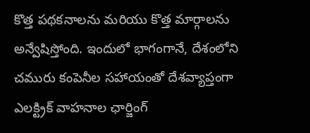కొత్త పథకనాలను మరియు కొత్త మార్గాలను అన్వేషిస్తోంది. ఇందులో భాగంగానే, దేశంలోని చమురు కంపెనీల సహాయంతో దేశవ్యాప్తంగా ఎలక్ట్రిక్ వాహనాల ఛార్జింగ్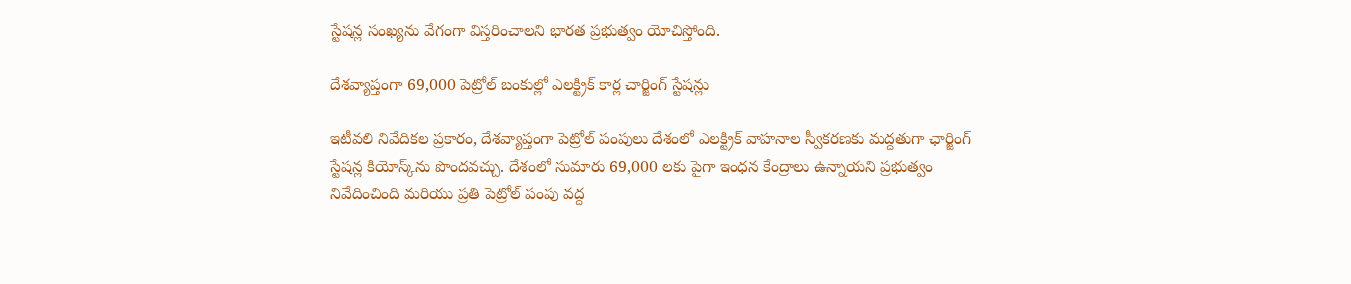స్టేషన్ల సంఖ్యను వేగంగా విస్తరించాలని భారత ప్రభుత్వం యోచిస్తోంది.

దేశవ్యాప్తంగా 69,000 పెట్రోల్ బంకుల్లో ఎలక్ట్రిక్ కార్ల చార్జింగ్ స్టేషన్లు

ఇటీవలి నివేదికల ప్రకారం, దేశవ్యాప్తంగా పెట్రోల్ పంపులు దేశంలో ఎలక్ట్రిక్ వాహనాల స్వీకరణకు మద్దతుగా ఛార్జింగ్ స్టేషన్ల కియోస్క్‌ను పొందవచ్చు. దేశంలో సుమారు 69,000 లకు పైగా ఇంధన కేంద్రాలు ఉన్నాయని ప్రభుత్వం నివేదించింది మరియు ప్రతి పెట్రోల్ పంపు వద్ద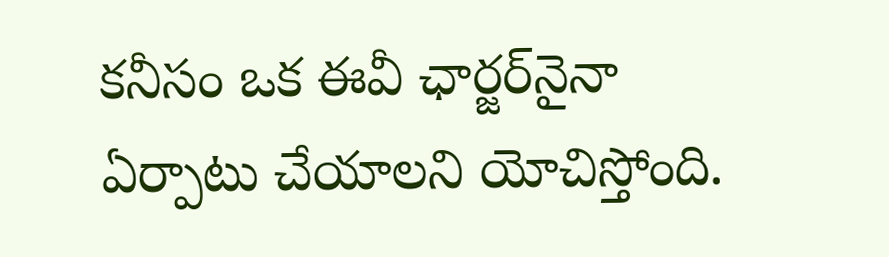కనీసం ఒక ఈవీ ఛార్జర్‌నైనా ఏర్పాటు చేయాలని యోచిస్తోంది.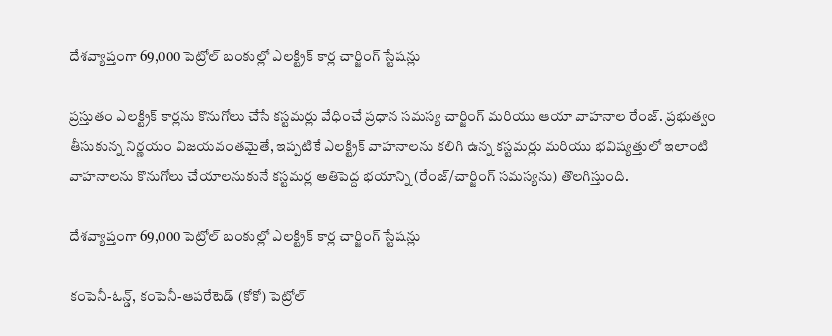దేశవ్యాప్తంగా 69,000 పెట్రోల్ బంకుల్లో ఎలక్ట్రిక్ కార్ల చార్జింగ్ స్టేషన్లు

ప్రస్తుతం ఎలక్ట్రిక్ కార్లను కొనుగోలు చేసే కస్టమర్లు వేధించే ప్రధాన సమస్య చార్జింగ్ మరియు ఆయా వాహనాల రేంజ్. ప్రభుత్వం తీసుకున్న నిర్ణయం విజయవంతమైతే, ఇప్పటికే ఎలక్ట్రిక్ వాహనాలను కలిగి ఉన్న కస్టమర్లు మరియు భవిష్యత్తులో ఇలాంటి వాహనాలను కొనుగోలు చేయాలనుకునే కస్టమర్ల అతిపెద్ద భయాన్ని (రేంజ్/చార్జింగ్ సమస్యను) తొలగిస్తుంది.

దేశవ్యాప్తంగా 69,000 పెట్రోల్ బంకుల్లో ఎలక్ట్రిక్ కార్ల చార్జింగ్ స్టేషన్లు

కంపెనీ-ఓన్డ్, కంపెనీ-ఆపరేటెడ్ (కోకో) పెట్రోల్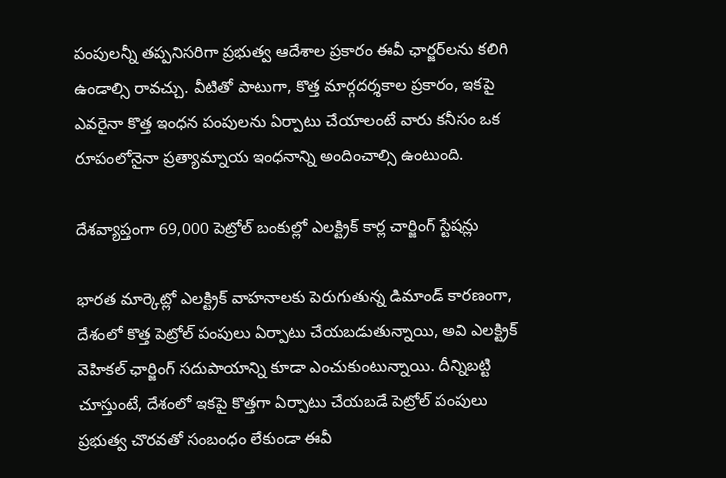పంపులన్నీ తప్పనిసరిగా ప్రభుత్వ ఆదేశాల ప్రకారం ఈవీ ఛార్జర్‌లను కలిగి ఉండాల్సి రావచ్చు. వీటితో పాటుగా, కొత్త మార్గదర్శకాల ప్రకారం, ఇకపై ఎవరైనా కొత్త ఇంధన పంపులను ఏర్పాటు చేయాలంటే వారు కనీసం ఒక రూపంలోనైనా ప్రత్యామ్నాయ ఇంధనాన్ని అందించాల్సి ఉంటుంది.

దేశవ్యాప్తంగా 69,000 పెట్రోల్ బంకుల్లో ఎలక్ట్రిక్ కార్ల చార్జింగ్ స్టేషన్లు

భారత మార్కెట్లో ఎలక్ట్రిక్ వాహనాలకు పెరుగుతున్న డిమాండ్ కారణంగా, దేశంలో కొత్త పెట్రోల్ పంపులు ఏర్పాటు చేయబడుతున్నాయి, అవి ఎలక్ట్రిక్ వెహికల్ ఛార్జింగ్ సదుపాయాన్ని కూడా ఎంచుకుంటున్నాయి. దీన్నిబట్టి చూస్తుంటే, దేశంలో ఇకపై కొత్తగా ఏర్పాటు చేయబడే పెట్రోల్ పంపులు ప్రభుత్వ చొరవతో సంబంధం లేకుండా ఈవీ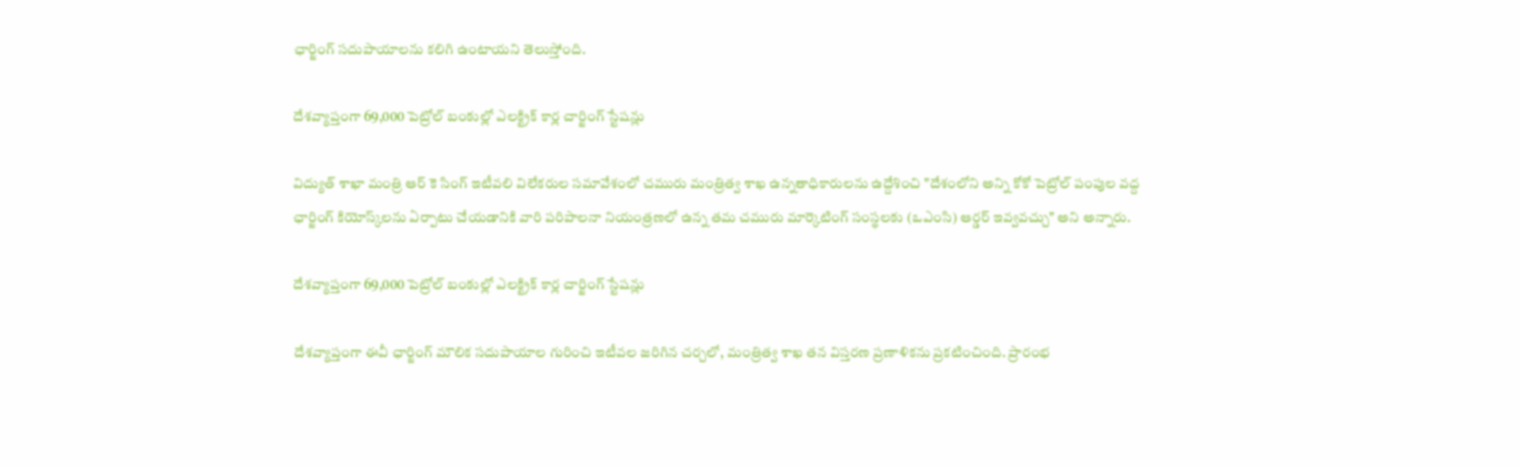ఛార్జింగ్ సదుపాయాలను కలిగి ఉంటాయని తెలుస్తోంది.

దేశవ్యాప్తంగా 69,000 పెట్రోల్ బంకుల్లో ఎలక్ట్రిక్ కార్ల చార్జింగ్ స్టేషన్లు

విద్యుత్ శాఖా మంత్రి ఆర్ కె సింగ్ ఇటీవలి విలేకరుల సమావేశంలో చమురు మంత్రిత్వ శాఖ ఉన్నతాధికారులను ఉద్దేశించి "దేశంలోని అన్ని కోకో పెట్రోల్ పంపుల వద్ద ఛార్జింగ్ కియోస్క్‌లను ఏర్పాటు చేయడానికి వారి పరిపాలనా నియంత్రణలో ఉన్న తమ చమురు మార్కెటింగ్ సంస్థలకు (ఒఎంసి) ఆర్డర్ ఇవ్వవచ్చు" అని అన్నారు.

దేశవ్యాప్తంగా 69,000 పెట్రోల్ బంకుల్లో ఎలక్ట్రిక్ కార్ల చార్జింగ్ స్టేషన్లు

దేశవ్యాప్తంగా ఈవీ ఛార్జింగ్ మౌలిక సదుపాయాల గురించి ఇటీవల జరిగిన చర్చలో, మంత్రిత్వ శాఖ తన విస్తరణ ప్రణాళికను ప్రకటించింది. ప్రారంభ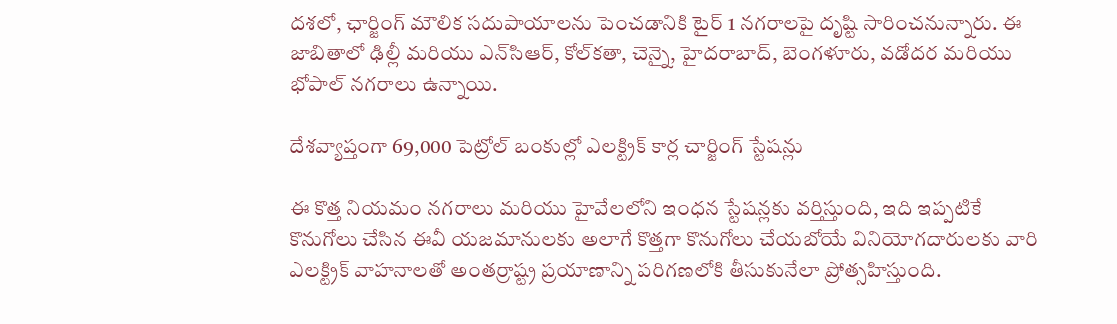దశలో, ఛార్జింగ్ మౌలిక సదుపాయాలను పెంచడానికి టైర్ 1 నగరాలపై దృష్టి సారించనున్నారు. ఈ జాబితాలో ఢిల్లీ మరియు ఎన్‌సిఆర్, కోల్‌కతా, చెన్నై, హైదరాబాద్, బెంగళూరు, వడోదర మరియు భోపాల్ నగరాలు ఉన్నాయి.

దేశవ్యాప్తంగా 69,000 పెట్రోల్ బంకుల్లో ఎలక్ట్రిక్ కార్ల చార్జింగ్ స్టేషన్లు

ఈ కొత్త నియమం నగరాలు మరియు హైవేలలోని ఇంధన స్టేషన్లకు వర్తిస్తుంది, ఇది ఇప్పటికే కొనుగోలు చేసిన ఈవీ యజమానులకు అలాగే కొత్తగా కొనుగోలు చేయబోయే వినియోగదారులకు వారి ఎలక్ట్రిక్ వాహనాలతో అంతర్రాష్ట్ర ప్రయాణాన్ని పరిగణలోకి తీసుకునేలా ప్రోత్సహిస్తుంది.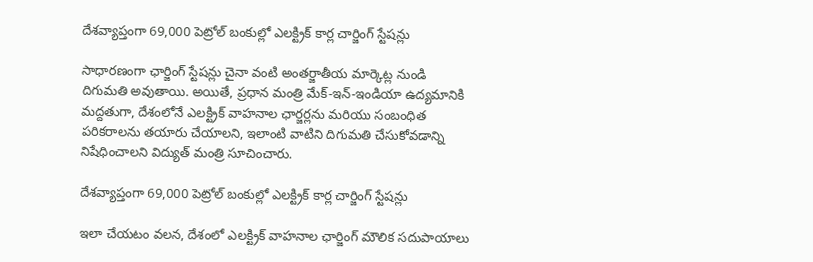దేశవ్యాప్తంగా 69,000 పెట్రోల్ బంకుల్లో ఎలక్ట్రిక్ కార్ల చార్జింగ్ స్టేషన్లు

సాధారణంగా ఛార్జింగ్ స్టేషన్లు చైనా వంటి అంతర్జాతీయ మార్కెట్ల నుండి దిగుమతి అవుతాయి. అయితే, ప్రధాన మంత్రి మేక్-ఇన్-ఇండియా ఉద్యమానికి మద్దతుగా, దేశంలోనే ఎలక్ట్రిక్ వాహనాల ఛార్జర్లను మరియు సంబంధిత పరికరాలను తయారు చేయాలని, ఇలాంటి వాటిని దిగుమతి చేసుకోవడాన్ని నిషేధించాలని విద్యుత్ మంత్రి సూచించారు.

దేశవ్యాప్తంగా 69,000 పెట్రోల్ బంకుల్లో ఎలక్ట్రిక్ కార్ల చార్జింగ్ స్టేషన్లు

ఇలా చేయటం వలన, దేశంలో ఎలక్ట్రిక్ వాహనాల ఛార్జింగ్ మౌలిక సదుపాయాలు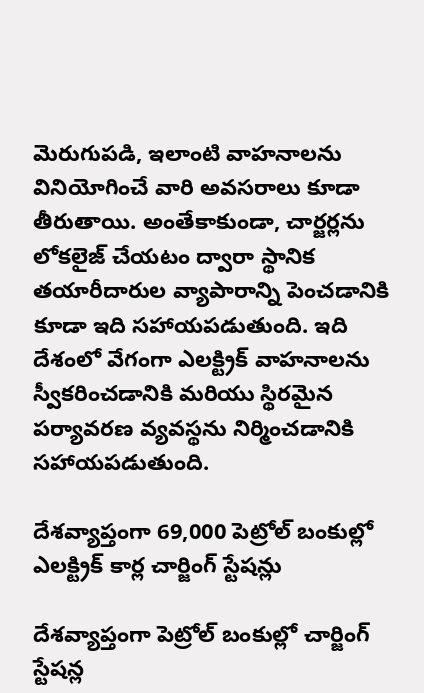మెరుగుపడి, ఇలాంటి వాహనాలను వినియోగించే వారి అవసరాలు కూడా తీరుతాయి. అంతేకాకుండా, చార్జర్లను లోకలైజ్ చేయటం ద్వారా స్థానిక తయారీదారుల వ్యాపారాన్ని పెంచడానికి కూడా ఇది సహాయపడుతుంది. ఇది దేశంలో వేగంగా ఎలక్ట్రిక్ వాహనాలను స్వీకరించడానికి మరియు స్థిరమైన పర్యావరణ వ్యవస్థను నిర్మించడానికి సహాయపడుతుంది.

దేశవ్యాప్తంగా 69,000 పెట్రోల్ బంకుల్లో ఎలక్ట్రిక్ కార్ల చార్జింగ్ స్టేషన్లు

దేశవ్యాప్తంగా పెట్రోల్ బంకుల్లో చార్జింగ్ స్టేషన్ల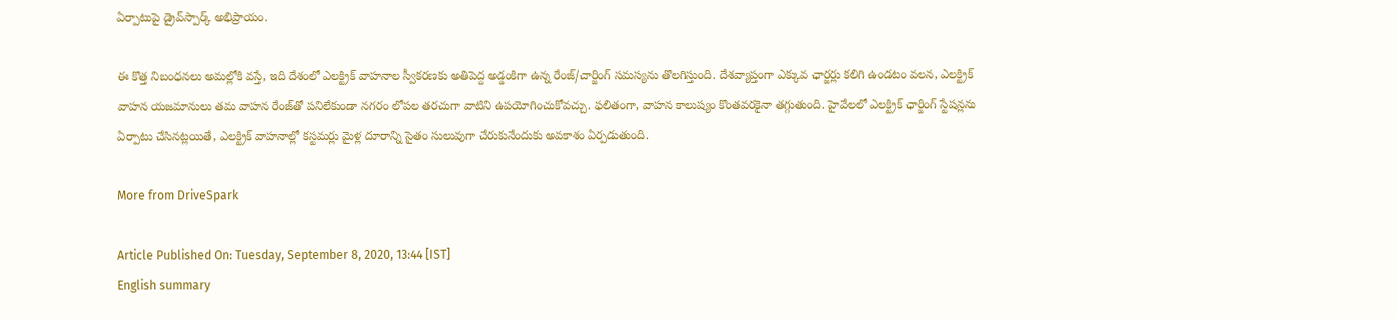ఏర్పాటుపై డ్రైవ్‌స్పార్క్ అభిప్రాయం.

ఈ కొత్త నిబంధనలు అమల్లోకి వస్తే, ఇది దేశంలో ఎలక్ట్రిక్ వాహనాల స్వీకరణకు అతిపెద్ద అడ్డంకిగా ఉన్న రేంజ్/చార్జింగ్ సమస్యను తొలగిస్తుంది. దేశవ్యాప్తంగా ఎక్కువ ఛార్జర్లు కలిగి ఉండటం వలన, ఎలక్ట్రిక్ వాహన యజమానులు తమ వాహన రేంజ్‌తో పనిలేకుండా నగరం లోపల తరచుగా వాటిని ఉపయోగించుకోవచ్చు. ఫలితంగా, వాహన కాలుష్యం కొంతవరకైనా తగ్గుతుంది. హైవేలలో ఎలక్ట్రిక్ ఛార్జింగ్ స్టేషన్లను ఏర్పాటు చేసినట్లయితే, ఎలక్ట్రిక్ వాహనాల్లో కస్టమర్లు మైళ్ల దూరాన్ని సైతం సులువుగా చేరుకునేందుకు అవకాశం ఏర్పడుతుంది.

More from DriveSpark

Article Published On: Tuesday, September 8, 2020, 13:44 [IST]
English summary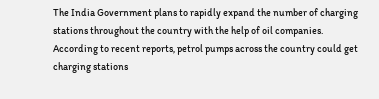The India Government plans to rapidly expand the number of charging stations throughout the country with the help of oil companies. According to recent reports, petrol pumps across the country could get charging stations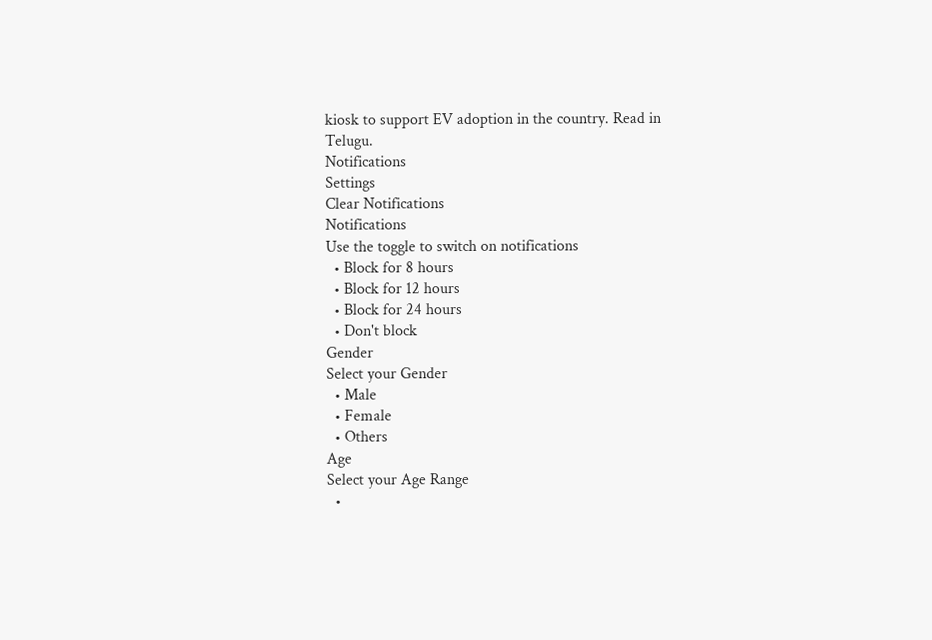kiosk to support EV adoption in the country. Read in Telugu.
Notifications
Settings
Clear Notifications
Notifications
Use the toggle to switch on notifications
  • Block for 8 hours
  • Block for 12 hours
  • Block for 24 hours
  • Don't block
Gender
Select your Gender
  • Male
  • Female
  • Others
Age
Select your Age Range
  •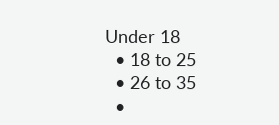Under 18
  • 18 to 25
  • 26 to 35
  •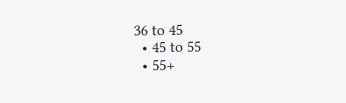36 to 45
  • 45 to 55
  • 55+